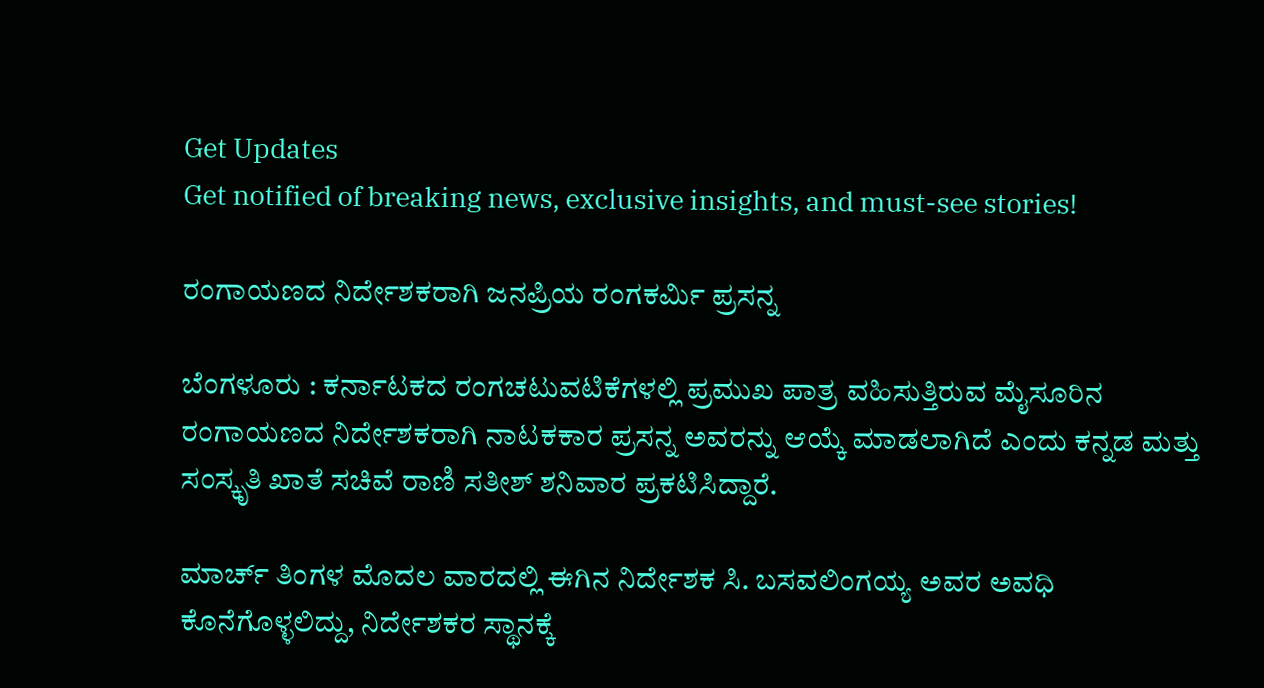Get Updates
Get notified of breaking news, exclusive insights, and must-see stories!

ರಂಗಾಯಣದ ನಿರ್ದೇಶಕರಾಗಿ ಜನಪ್ರಿಯ ರಂಗಕರ್ಮಿ ಪ್ರಸನ್ನ

ಬೆಂಗಳೂರು : ಕರ್ನಾಟಕದ ರಂಗಚಟುವಟಿಕೆಗಳಲ್ಲಿ ಪ್ರಮುಖ ಪಾತ್ರ ವಹಿಸುತ್ತಿರುವ ಮೈಸೂರಿನ ರಂಗಾಯಣದ ನಿರ್ದೇಶಕರಾಗಿ ನಾಟಕಕಾರ ಪ್ರಸನ್ನ ಅವರನ್ನು ಆಯ್ಕೆ ಮಾಡಲಾಗಿದೆ ಎಂದು ಕನ್ನಡ ಮತ್ತು ಸಂಸ್ಕೃತಿ ಖಾತೆ ಸಚಿವೆ ರಾಣಿ ಸತೀಶ್‌ ಶನಿವಾರ ಪ್ರಕಟಿಸಿದ್ದಾರೆ.

ಮಾರ್ಚ್‌ ತಿಂಗಳ ಮೊದಲ ವಾರದಲ್ಲಿ ಈಗಿನ ನಿರ್ದೇಶಕ ಸಿ. ಬಸವಲಿಂಗಯ್ಯ ಅವರ ಅವಧಿ ಕೊನೆಗೊಳ್ಳಲಿದ್ದು, ನಿರ್ದೇಶಕರ ಸ್ಥಾನಕ್ಕೆ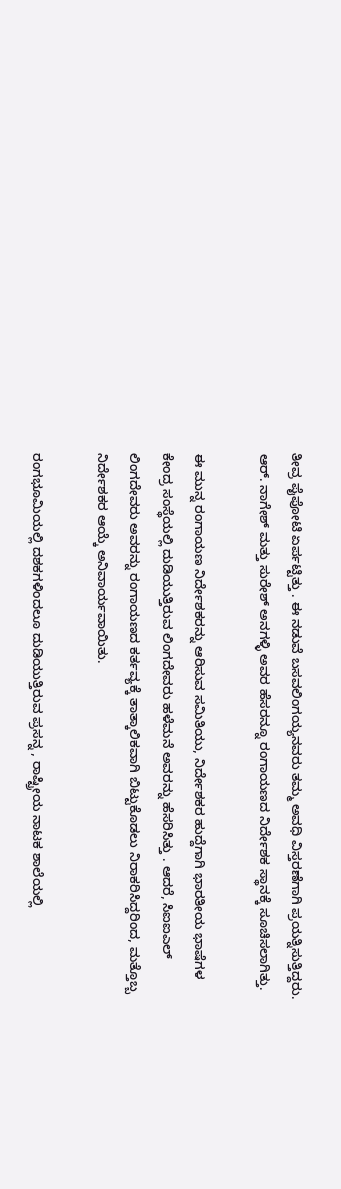ತೀವ್ರ ಪೈಪೋಟಿ ಏರ್ಪಟ್ಟಿತ್ತು . ಈ ನಡುವೆ ಬಸವಲಿಂಗಯ್ಯನವರು ತಮ್ಮ ಅವಧಿ ವಿಸ್ತರಣೆಗಾಗಿ ಪ್ರಯತ್ನಿಸುತ್ತಿದ್ದರು. ಆರ್‌. ನಾಗೇಶ್‌ ಮತ್ತು ಸುರೇಶ್‌ ಅನಗಳ್ಳಿ ಅವರ ಹೆಸರನ್ನೂ ರಂಗಾಯಣದ ನಿರ್ದೇಶಕ ಸ್ಥಾನಕ್ಕೆ ಸೂಚಿಸಲಾಗಿತ್ತು.

ಈ ಮುನ್ನ ರಂಗಾಯಣ ನಿರ್ದೇಶಕರನ್ನು ಆರಿಸುವ ಸಮಿತಿಯು, ನಿರ್ದೇಶಕರ ಹುದ್ದೆಗಾಗಿ ಭಾರತೀಯ ಭಾಷೆಗಳ ಕೇಂದ್ರ ಸಂಸ್ಥೆಯಲ್ಲಿ ದುಡಿಯುತ್ತಿರುವ ಲಿಂಗದೇವರು ಹಳೆಮನೆ ಅವರನ್ನು ಹೆಸರಿಸಿತ್ತು . ಆದರೆ, ಸಿಐಐಎಲ್‌ ಲಿಂಗದೇವರು ಅವರನ್ನು ರಂಗಾಯಣದ ಕರ್ತವ್ಯಕ್ಕೆ ತಾತ್ಕಾಲಿಕವಾಗಿ ಬಿಟ್ಟುಕೊಡಲು ನಿರಾಕರಿಸಿದ್ದರಿಂದ, ಮತ್ತೊಬ್ಬ ನಿರ್ದೇಶಕರ ಆಯ್ಕೆ ಅನಿವಾರ್ಯವಾಯಿತು.

ರಂಗಭೂಮಿಯಲ್ಲಿ ದಶಕಗಳಿಂದಲೂ ದುಡಿಯುತ್ತಿರುವ ಪ್ರಸನ್ನ , ರಾಷ್ಟ್ರೀಯ ನಾಟಕ ಶಾಲೆಯಲ್ಲಿ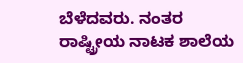ಬೆಳೆದವರು. ನಂತರ ರಾಷ್ಟ್ರೀಯ ನಾಟಕ ಶಾಲೆಯ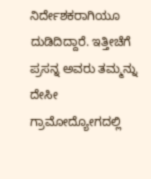ನಿರ್ದೇಶಕರಾಗಿಯೂ ದುಡಿದಿದ್ದಾರೆ. ಇತ್ತೀಚೆಗೆ ಪ್ರಸನ್ನ ಅವರು ತಮ್ಮನ್ನು ದೇಸೀ ಗ್ರಾಮೋದ್ಯೋಗದಲ್ಲಿ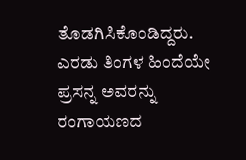ತೊಡಗಿಸಿಕೊಂಡಿದ್ದರು. ಎರಡು ತಿಂಗಳ ಹಿಂದೆಯೇ ಪ್ರಸನ್ನ ಅವರನ್ನು ರಂಗಾಯಣದ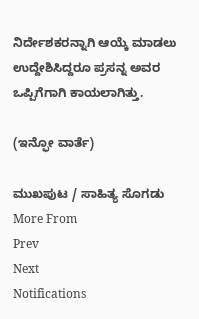ನಿರ್ದೇಶಕರನ್ನಾಗಿ ಆಯ್ಕೆ ಮಾಡಲು ಉದ್ದೇಶಿಸಿದ್ದರೂ ಪ್ರಸನ್ನ ಅವರ ಒಪ್ಪಿಗೆಗಾಗಿ ಕಾಯಲಾಗಿತ್ತು.

(ಇನ್ಫೋ ವಾರ್ತೆ)

ಮುಖಪುಟ / ಸಾಹಿತ್ಯ ಸೊಗಡು
More From
Prev
Next
Notifications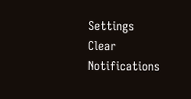Settings
Clear Notifications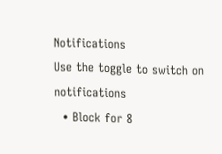Notifications
Use the toggle to switch on notifications
  • Block for 8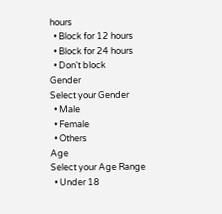hours
  • Block for 12 hours
  • Block for 24 hours
  • Don't block
Gender
Select your Gender
  • Male
  • Female
  • Others
Age
Select your Age Range
  • Under 18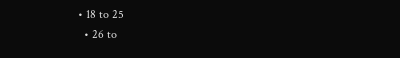• 18 to 25
  • 26 to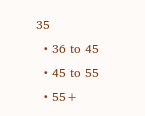35
  • 36 to 45
  • 45 to 55
  • 55+